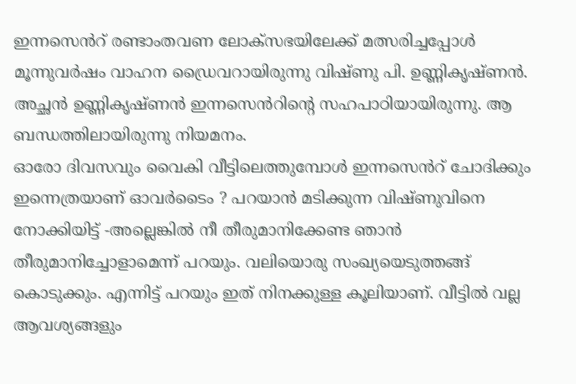ഇന്നസെൻറ് രണ്ടാംതവണ ലോക്സഭയിലേക്ക് മത്സരിച്ചപ്പോൾ മൂന്നുവർഷം വാഹന ഡ്രൈവറായിരുന്നു വിഷ്ണു പി. ഉണ്ണികൃഷ്ണൻ. അച്ഛൻ ഉണ്ണികൃഷ്ണൻ ഇന്നസെൻറിന്റെ സഹപാഠിയായിരുന്നു. ആ ബന്ധത്തിലായിരുന്നു നിയമനം.
ഓരോ ദിവസവും വൈകി വീട്ടിലെത്തുമ്പോൾ ഇന്നസെൻറ് ചോദിക്കും ഇന്നെത്രയാണ് ഓവർടൈം ? പറയാൻ മടിക്കുന്ന വിഷ്ണുവിനെ നോക്കിയിട്ട് -അല്ലെങ്കിൽ നീ തീരുമാനിക്കേണ്ട ഞാൻ തീരുമാനിച്ചോളാമെന്ന് പറയും. വലിയൊരു സംഖ്യയെടുത്തങ്ങ് കൊടുക്കും. എന്നിട്ട് പറയും ഇത് നിനക്കുള്ള കൂലിയാണ്. വീട്ടിൽ വല്ല ആവശ്യങ്ങളും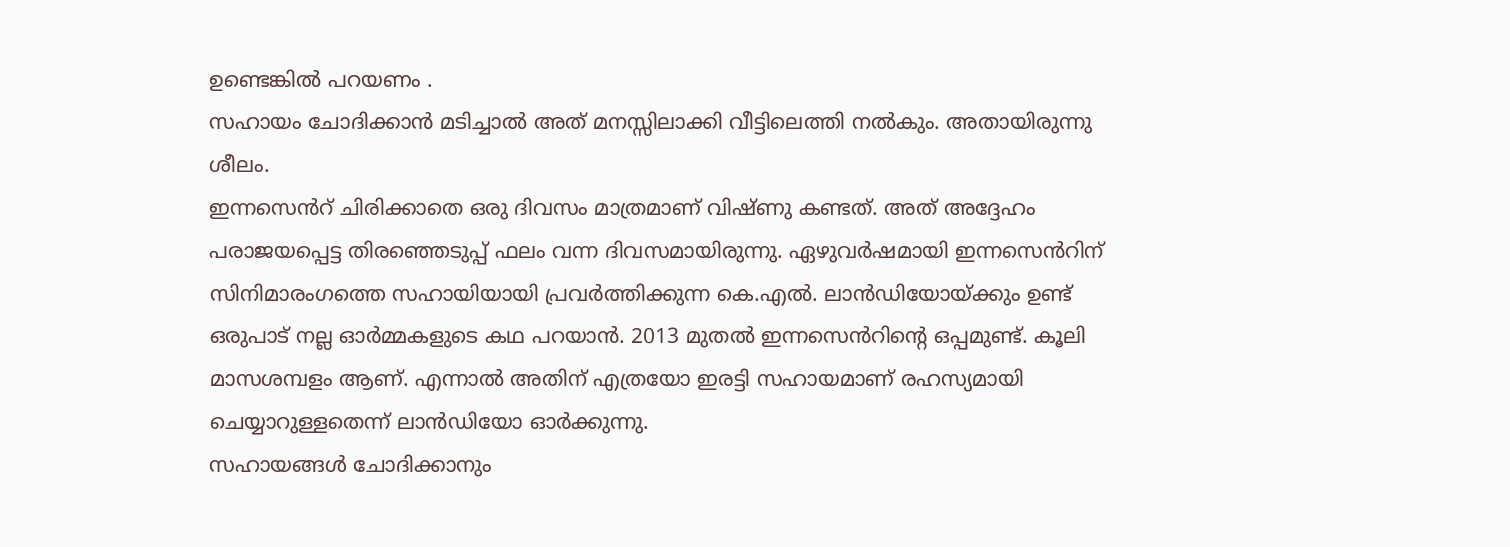ഉണ്ടെങ്കിൽ പറയണം .
സഹായം ചോദിക്കാൻ മടിച്ചാൽ അത് മനസ്സിലാക്കി വീട്ടിലെത്തി നൽകും. അതായിരുന്നു ശീലം.
ഇന്നസെൻറ് ചിരിക്കാതെ ഒരു ദിവസം മാത്രമാണ് വിഷ്ണു കണ്ടത്. അത് അദ്ദേഹം പരാജയപ്പെട്ട തിരഞ്ഞെടുപ്പ് ഫലം വന്ന ദിവസമായിരുന്നു. ഏഴുവർഷമായി ഇന്നസെൻറിന് സിനിമാരംഗത്തെ സഹായിയായി പ്രവർത്തിക്കുന്ന കെ.എൽ. ലാൻഡിയോയ്ക്കും ഉണ്ട് ഒരുപാട് നല്ല ഓർമ്മകളുടെ കഥ പറയാൻ. 2013 മുതൽ ഇന്നസെൻറിന്റെ ഒപ്പമുണ്ട്. കൂലി മാസശമ്പളം ആണ്. എന്നാൽ അതിന് എത്രയോ ഇരട്ടി സഹായമാണ് രഹസ്യമായി ചെയ്യാറുള്ളതെന്ന് ലാൻഡിയോ ഓർക്കുന്നു.
സഹായങ്ങൾ ചോദിക്കാനും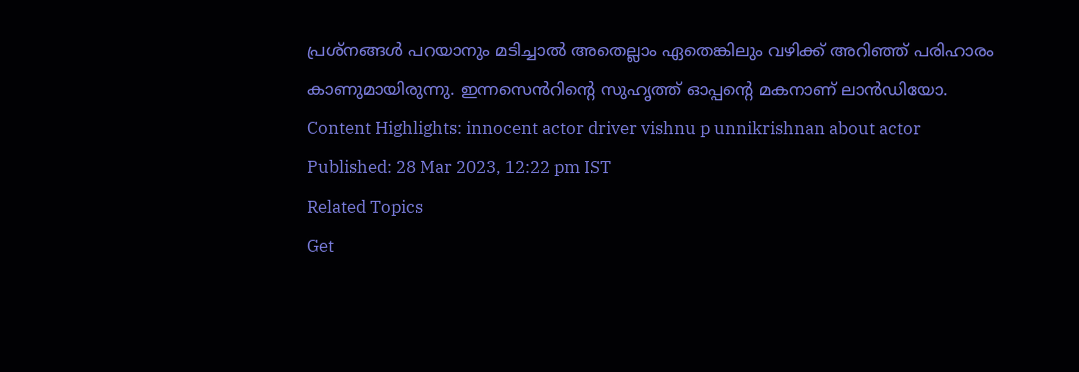പ്രശ്നങ്ങൾ പറയാനും മടിച്ചാൽ അതെല്ലാം ഏതെങ്കിലും വഴിക്ക് അറിഞ്ഞ് പരിഹാരം കാണുമായിരുന്നു. ഇന്നസെൻറിന്റെ സുഹൃത്ത് ഓപ്പന്റെ മകനാണ് ലാൻഡിയോ.
Content Highlights: innocent actor driver vishnu p unnikrishnan about actor
Published: 28 Mar 2023, 12:22 pm IST
Related Topics
Get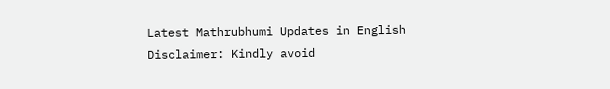Latest Mathrubhumi Updates in English
Disclaimer: Kindly avoid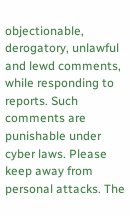objectionable, derogatory, unlawful and lewd comments, while responding to reports. Such comments are punishable under cyber laws. Please keep away from personal attacks. The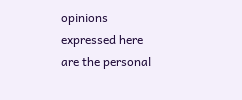opinions expressed here are the personal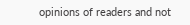opinions of readers and not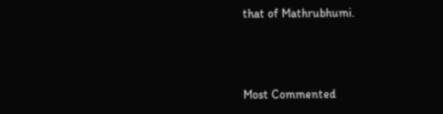that of Mathrubhumi.



Most Commented